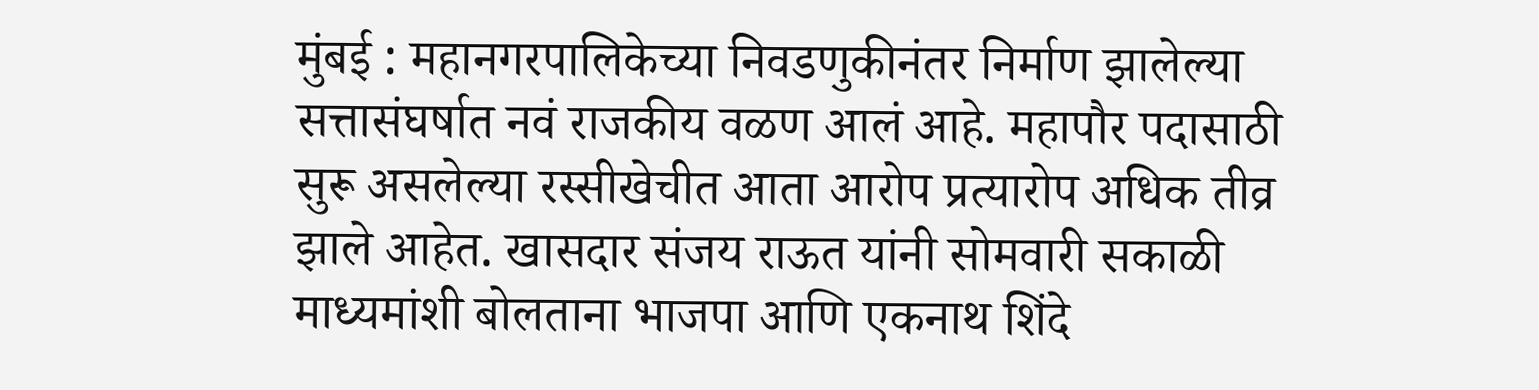मुंबई : महानगरपालिकेच्या निवडणुकीनंतर निर्माण झालेल्या सत्तासंघर्षात नवं राजकीय वळण आलं आहे. महापौर पदासाठी सुरू असलेल्या रस्सीखेचीत आता आरोप प्रत्यारोप अधिक तीव्र झाले आहेत. खासदार संजय राऊत यांनी सोमवारी सकाळी माध्यमांशी बोलताना भाजपा आणि एकनाथ शिंदे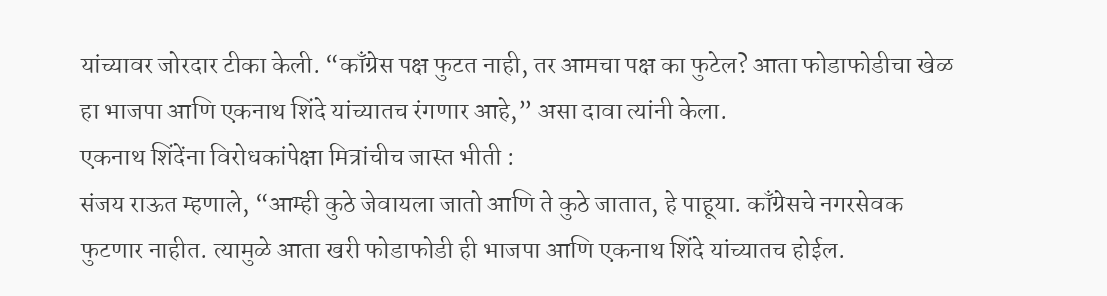यांच्यावर जोरदार टीका केली. “काँग्रेस पक्ष फुटत नाही, तर आमचा पक्ष का फुटेल? आता फोडाफोडीचा खेळ हा भाजपा आणि एकनाथ शिंदे यांच्यातच रंगणार आहे,” असा दावा त्यांनी केला.
एकनाथ शिंदेंना विरोधकांपेक्षा मित्रांचीच जास्त भीती :
संजय राऊत म्हणाले, “आम्ही कुठे जेवायला जातो आणि ते कुठे जातात, हे पाहूया. काँग्रेसचे नगरसेवक फुटणार नाहीत. त्यामुळे आता खरी फोडाफोडी ही भाजपा आणि एकनाथ शिंदे यांच्यातच होईल.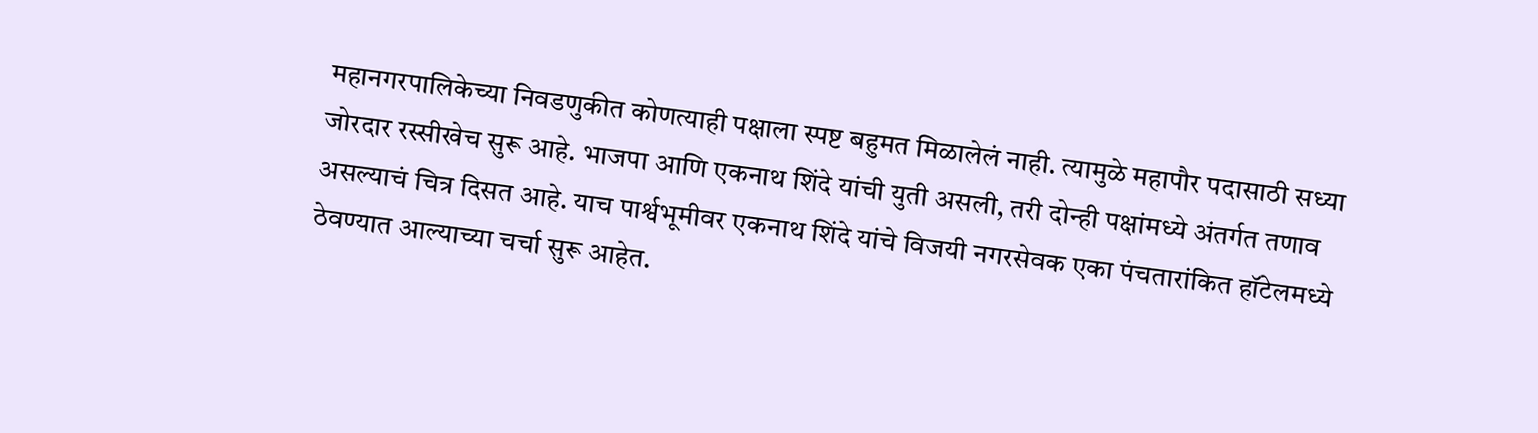महानगरपालिकेच्या निवडणुकीत कोणत्याही पक्षाला स्पष्ट बहुमत मिळालेलं नाही. त्यामुळे महापौर पदासाठी सध्या जोरदार रस्सीखेच सुरू आहे. भाजपा आणि एकनाथ शिंदे यांची युती असली, तरी दोन्ही पक्षांमध्ये अंतर्गत तणाव असल्याचं चित्र दिसत आहे. याच पार्श्वभूमीवर एकनाथ शिंदे यांचे विजयी नगरसेवक एका पंचतारांकित हॉटेलमध्ये ठेवण्यात आल्याच्या चर्चा सुरू आहेत.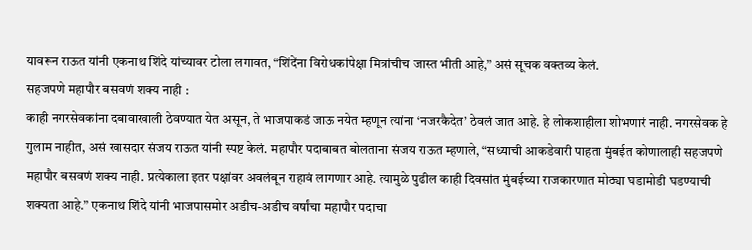यावरून राऊत यांनी एकनाथ शिंदे यांच्यावर टोला लगावत, “शिंदेंना विरोधकांपेक्षा मित्रांचीच जास्त भीती आहे,” असं सूचक वक्तव्य केलं.
सहजपणे महापौर बसवणं शक्य नाही :
काही नगरसेवकांना दबावाखाली ठेवण्यात येत असून, ते भाजपाकडं जाऊ नयेत म्हणून त्यांना ‘नजरकैदेत’ ठेवलं जात आहे. हे लोकशाहीला शोभणारं नाही. नगरसेवक हे गुलाम नाहीत, असं खासदार संजय राऊत यांनी स्पष्ट केलं. महापौर पदाबाबत बोलताना संजय राऊत म्हणाले, “सध्याची आकडेवारी पाहता मुंबईत कोणालाही सहजपणे महापौर बसवणं शक्य नाही. प्रत्येकाला इतर पक्षांवर अवलंबून राहावं लागणार आहे. त्यामुळे पुढील काही दिवसांत मुंबईच्या राजकारणात मोठ्या घडामोडी घडण्याची शक्यता आहे.” एकनाथ शिंदे यांनी भाजपासमोर अडीच-अडीच वर्षांचा महापौर पदाचा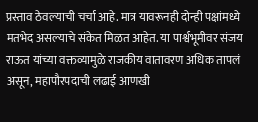प्रस्ताव ठेवल्याची चर्चा आहे. मात्र यावरूनही दोन्ही पक्षांमध्ये मतभेद असल्याचे संकेत मिळत आहेत. या पार्श्वभूमीवर संजय राऊत यांच्या वक्तव्यामुळे राजकीय वातावरण अधिक तापलं असून, महापौरपदाची लढाई आणखी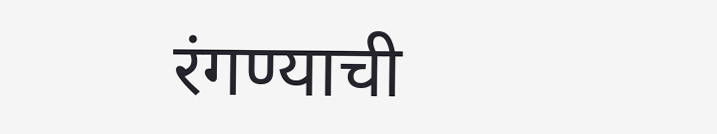रंगण्याची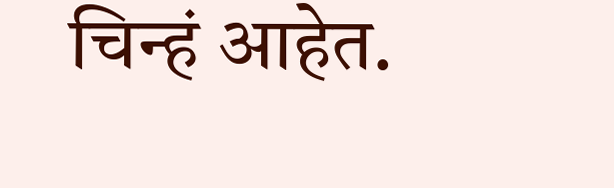चिन्हं आहेत.